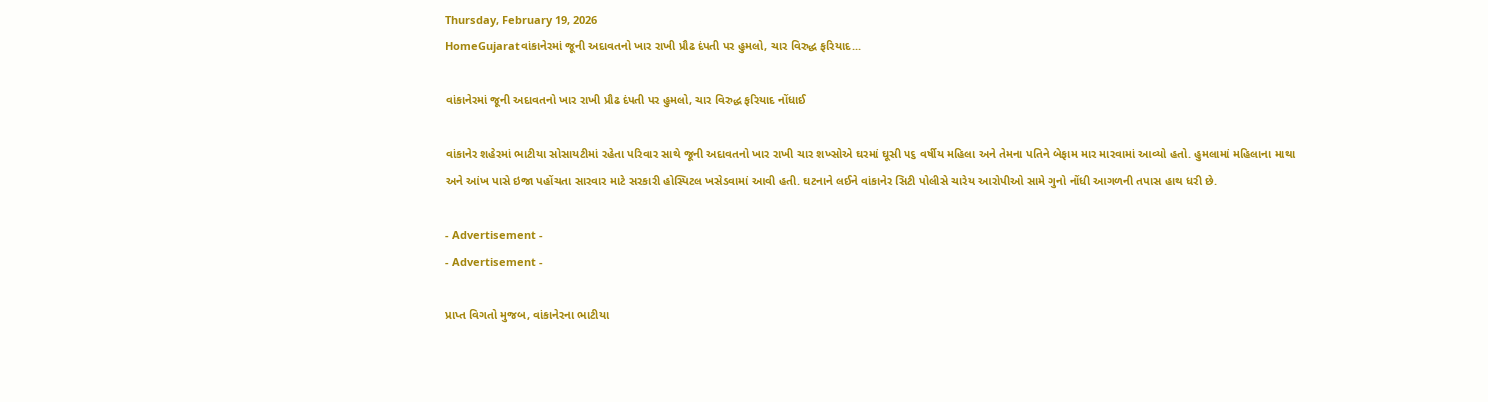Thursday, February 19, 2026
HomeGujaratવાંકાનેરમાં જૂની અદાવતનો ખાર રાખી પ્રૌઢ દંપતી પર હુમલો, ચાર વિરુદ્ધ ફરિયાદ...

વાંકાનેરમાં જૂની અદાવતનો ખાર રાખી પ્રૌઢ દંપતી પર હુમલો, ચાર વિરુદ્ધ ફરિયાદ નોંધાઈ

વાંકાનેર શહેરમાં ભાટીયા સોસાયટીમાં રહેતા પરિવાર સાથે જૂની અદાવતનો ખાર રાખી ચાર શખ્સોએ ઘરમાં ઘૂસી ૫૬ વર્ષીય મહિલા અને તેમના પતિને બેફામ માર મારવામાં આવ્યો હતો. હુમલામાં મહિલાના માથા અને આંખ પાસે ઇજા પહોંચતા સારવાર માટે સરકારી હોસ્પિટલ ખસેડવામાં આવી હતી. ઘટનાને લઈને વાંકાનેર સિટી પોલીસે ચારેય આરોપીઓ સામે ગુનો નોંધી આગળની તપાસ હાથ ધરી છે.

- Advertisement -
- Advertisement -

પ્રાપ્ત વિગતો મુજબ, વાંકાનેરના ભાટીયા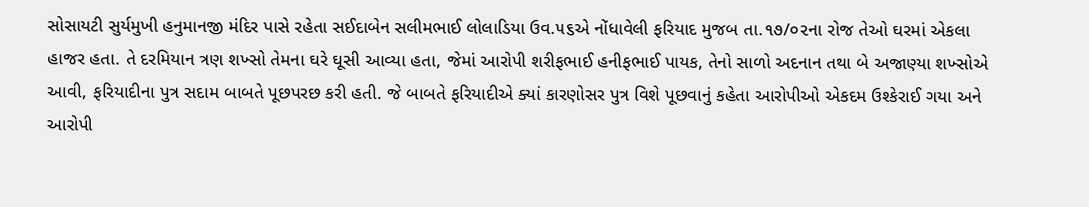સોસાયટી સુર્યમુખી હનુમાનજી મંદિર પાસે રહેતા સઈદાબેન સલીમભાઈ લોલાડિયા ઉવ.૫૬એ નોંધાવેલી ફરિયાદ મુજબ તા.૧૭/૦૨ના રોજ તેઓ ઘરમાં એકલા હાજર હતા. તે દરમિયાન ત્રણ શખ્સો તેમના ઘરે ઘૂસી આવ્યા હતા, જેમાં આરોપી શરીફભાઈ હનીફભાઈ પાયક, તેનો સાળો અદનાન તથા બે અજાણ્યા શખ્સોએ આવી, ફરિયાદીના પુત્ર સદામ બાબતે પૂછપરછ કરી હતી. જે બાબતે ફરિયાદીએ ક્યાં કારણોસર પુત્ર વિશે પૂછવાનું કહેતા આરોપીઓ એકદમ ઉશ્કેરાઈ ગયા અને આરોપી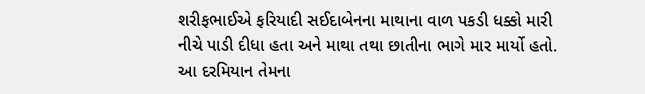શરીફભાઈએ ફરિયાદી સઈદાબેનના માથાના વાળ પકડી ધક્કો મારી નીચે પાડી દીધા હતા અને માથા તથા છાતીના ભાગે માર માર્યો હતો. આ દરમિયાન તેમના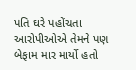પતિ ઘરે પહોંચતા આરોપીઓએ તેમને પણ બેફામ માર માર્યો હતો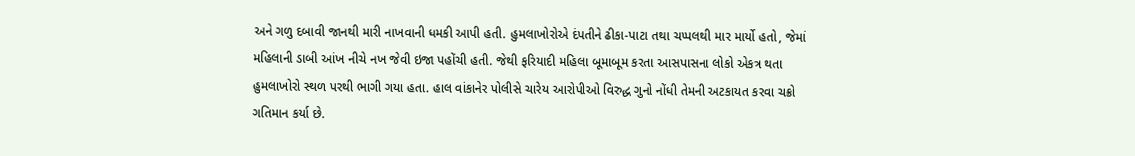અને ગળુ દબાવી જાનથી મારી નાખવાની ધમકી આપી હતી. હુમલાખોરોએ દંપતીને ઢીકા-પાટા તથા ચપ્પલથી માર માર્યો હતો, જેમાં મહિલાની ડાબી આંખ નીચે નખ જેવી ઇજા પહોંચી હતી. જેથી ફરિયાદી મહિલા બૂમાબૂમ કરતા આસપાસના લોકો એકત્ર થતા હુમલાખોરો સ્થળ પરથી ભાગી ગયા હતા. હાલ વાંકાનેર પોલીસે ચારેય આરોપીઓ વિરુદ્ધ ગુનો નોંધી તેમની અટકાયત કરવા ચક્રો ગતિમાન કર્યા છે.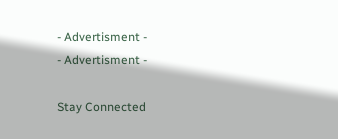- Advertisment -
- Advertisment -

Stay Connected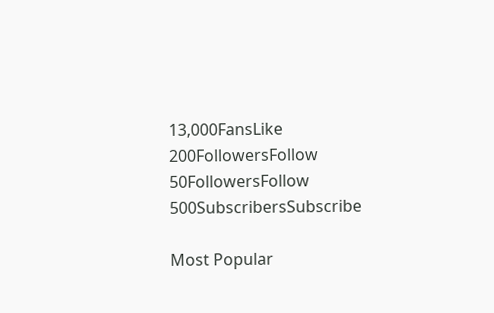13,000FansLike
200FollowersFollow
50FollowersFollow
500SubscribersSubscribe

Most Popular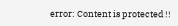error: Content is protected !!